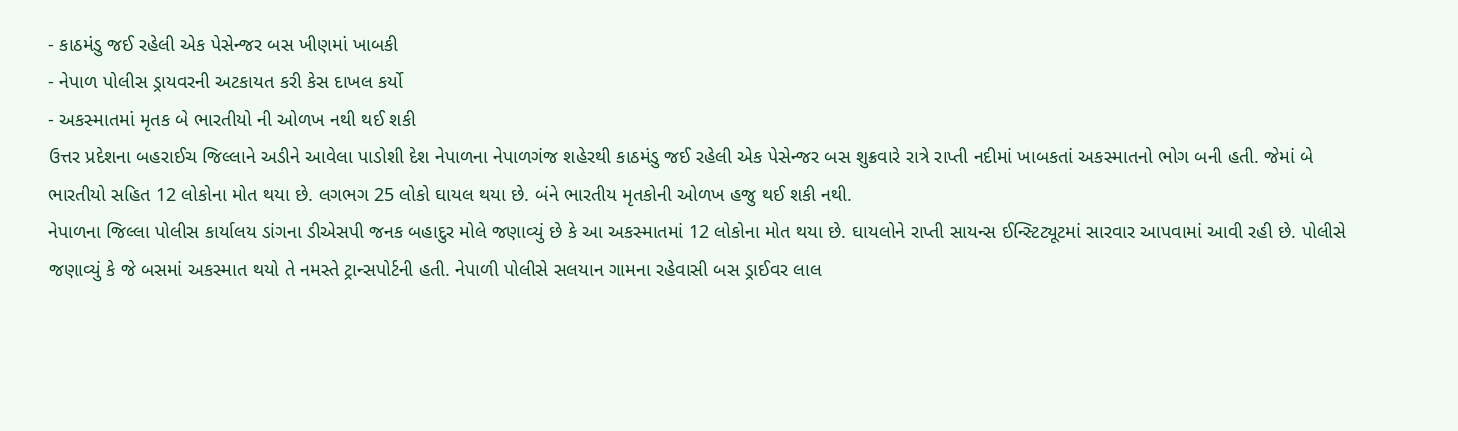- કાઠમંડુ જઈ રહેલી એક પેસેન્જર બસ ખીણમાં ખાબકી
- નેપાળ પોલીસ ડ્રાયવરની અટકાયત કરી કેસ દાખલ કર્યો
- અકસ્માતમાં મૃતક બે ભારતીયો ની ઓળખ નથી થઈ શકી
ઉત્તર પ્રદેશના બહરાઈચ જિલ્લાને અડીને આવેલા પાડોશી દેશ નેપાળના નેપાળગંજ શહેરથી કાઠમંડુ જઈ રહેલી એક પેસેન્જર બસ શુક્રવારે રાત્રે રાપ્તી નદીમાં ખાબકતાં અકસ્માતનો ભોગ બની હતી. જેમાં બે ભારતીયો સહિત 12 લોકોના મોત થયા છે. લગભગ 25 લોકો ઘાયલ થયા છે. બંને ભારતીય મૃતકોની ઓળખ હજુ થઈ શકી નથી.
નેપાળના જિલ્લા પોલીસ કાર્યાલય ડાંગના ડીએસપી જનક બહાદુર મોલે જણાવ્યું છે કે આ અકસ્માતમાં 12 લોકોના મોત થયા છે. ઘાયલોને રાપ્તી સાયન્સ ઈન્સ્ટિટ્યૂટમાં સારવાર આપવામાં આવી રહી છે. પોલીસે જણાવ્યું કે જે બસમાં અકસ્માત થયો તે નમસ્તે ટ્રાન્સપોર્ટની હતી. નેપાળી પોલીસે સલયાન ગામના રહેવાસી બસ ડ્રાઈવર લાલ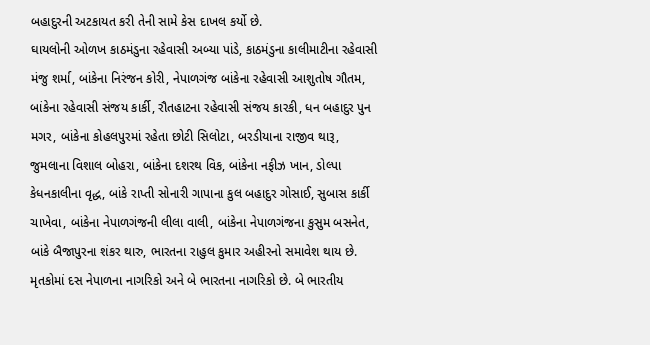બહાદુરની અટકાયત કરી તેની સામે કેસ દાખલ કર્યો છે.
ઘાયલોની ઓળખ કાઠમંડુના રહેવાસી અબ્યા પાંડે, કાઠમંડુના કાલીમાટીના રહેવાસી મંજુ શર્મા, બાંકેના નિરંજન કોરી, નેપાળગંજ બાંકેના રહેવાસી આશુતોષ ગૌતમ, બાંકેના રહેવાસી સંજય કાર્કી, રૌતહાટના રહેવાસી સંજય કારકી, ધન બહાદુર પુન મગર, બાંકેના કોહલપુરમાં રહેતા છોટી સિલોટા, બરડીયાના રાજીવ થારૂ, જુમલાના વિશાલ બોહરા, બાંકેના દશરથ વિક, બાંકેના નફીઝ ખાન, ડોલ્પા કેધનકાલીના વૃદ્ધ, બાંકે રાપ્તી સોનારી ગાપાના કુલ બહાદુર ગોસાઈ, સુબાસ કાર્કી ચાખેવા, બાંકેના નેપાળગંજની લીલા વાલી, બાંકેના નેપાળગંજના કુસુમ બસનેત, બાંકે બૈજાપુરના શંકર થારુ, ભારતના રાહુલ કુમાર અહીરનો સમાવેશ થાય છે. મૃતકોમાં દસ નેપાળના નાગરિકો અને બે ભારતના નાગરિકો છે. બે ભારતીય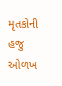મૃતકોની હજુ ઓળખ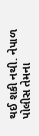થઈ શકી નથી. નેપાળ પોલીસ તેમના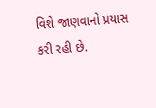વિશે જાણવાનો પ્રયાસ કરી રહી છે.